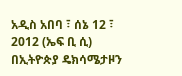አዲስ አበባ ፣ ሰኔ 12 ፣ 2012 (ኤፍ ቢ ሲ) በኢትዮጵያ ዴክሳሜታዞን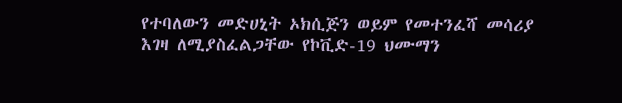የተባለውን መድሀኒት ኦክሲጅን ወይም የመተንፈሻ መሳሪያ እገዛ ለሚያስፈልጋቸው የኮቪድ-19 ህሙማን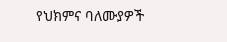የህክምና ባለሙያዎች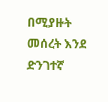በሚያዙት መሰረት እንደ ድንገተኛ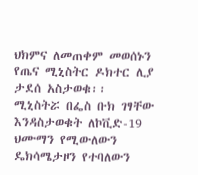ህክምና ለመጠቀም መወሰኑን የጤና ሚኒስትር ዶክተር ሊያ ታደሰ አስታወቁ፡፡
ሚኒስትሯ በፌስ ቡክ ገፃቸው እንዳስታወቁት ለኮቪድ-19 ህሙማን የሚውለውን ዴክሳሜታዞን የተባለውን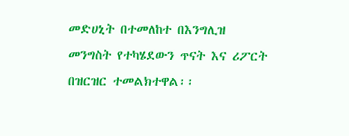መድሀኒት በተመለከተ በእንግሊዝ መንግስት የተካሄደውን ጥናት እና ሪፖርት በዝርዝር ተመልክተዋል፡፡